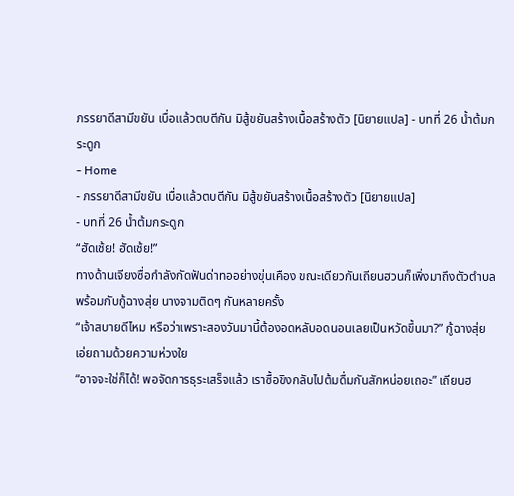ภรรยาดีสามีขยัน เบื่อแล้วตบตีกัน มิสู้ขยันสร้างเนื้อสร้างตัว [นิยายแปล] - บทที่ 26 น้ำต้มกระดูก
- Home
- ภรรยาดีสามีขยัน เบื่อแล้วตบตีกัน มิสู้ขยันสร้างเนื้อสร้างตัว [นิยายแปล]
- บทที่ 26 น้ำต้มกระดูก
“ฮัดเช้ย! ฮัดเช้ย!”
ทางด้านเจียงซื่อกำลังกัดฟันด่าทออย่างขุ่นเคือง ขณะเดียวกันเถียนฮวนก็เพิ่งมาถึงตัวตำบลพร้อมกับกู้ฉางสุ่ย นางจามติดๆ กันหลายครั้ง
“เจ้าสบายดีไหม หรือว่าเพราะสองวันมานี้ต้องอดหลับอดนอนเลยเป็นหวัดขึ้นมา?” กู้ฉางสุ่ยเอ่ยถามด้วยความห่วงใย
“อาจจะใช่ก็ได้! พอจัดการธุระเสร็จแล้ว เราซื้อขิงกลับไปต้มดื่มกันสักหน่อยเถอะ” เถียนฮ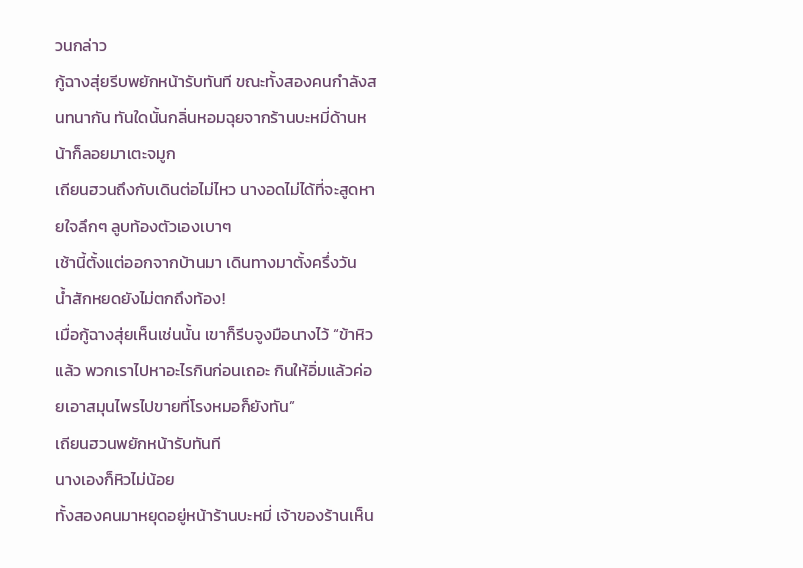วนกล่าว
กู้ฉางสุ่ยรีบพยักหน้ารับทันที ขณะทั้งสองคนกำลังสนทนากัน ทันใดนั้นกลิ่นหอมฉุยจากร้านบะหมี่ด้านหน้าก็ลอยมาเตะจมูก
เถียนฮวนถึงกับเดินต่อไม่ไหว นางอดไม่ได้ที่จะสูดหายใจลึกๆ ลูบท้องตัวเองเบาๆ
เช้านี้ตั้งแต่ออกจากบ้านมา เดินทางมาตั้งครึ่งวัน น้ำสักหยดยังไม่ตกถึงท้อง!
เมื่อกู้ฉางสุ่ยเห็นเช่นนั้น เขาก็รีบจูงมือนางไว้ “ข้าหิวแล้ว พวกเราไปหาอะไรกินก่อนเถอะ กินให้อิ่มแล้วค่อยเอาสมุนไพรไปขายที่โรงหมอก็ยังทัน”
เถียนฮวนพยักหน้ารับทันที
นางเองก็หิวไม่น้อย
ทั้งสองคนมาหยุดอยู่หน้าร้านบะหมี่ เจ้าของร้านเห็น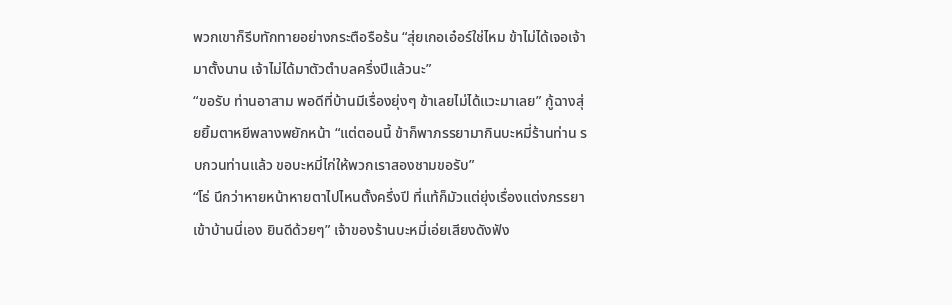พวกเขาก็รีบทักทายอย่างกระตือรือร้น “สุ่ยเกอเอ๋อร์ใช่ไหม ข้าไม่ได้เจอเจ้ามาตั้งนาน เจ้าไม่ได้มาตัวตำบลครึ่งปีแล้วนะ”
“ขอรับ ท่านอาสาม พอดีที่บ้านมีเรื่องยุ่งๆ ข้าเลยไม่ได้แวะมาเลย” กู้ฉางสุ่ยยิ้มตาหยีพลางพยักหน้า “แต่ตอนนี้ ข้าก็พาภรรยามากินบะหมี่ร้านท่าน รบกวนท่านแล้ว ขอบะหมี่ไก่ให้พวกเราสองชามขอรับ”
“โธ่ นึกว่าหายหน้าหายตาไปไหนตั้งครึ่งปี ที่แท้ก็มัวแต่ยุ่งเรื่องแต่งภรรยาเข้าบ้านนี่เอง ยินดีด้วยๆ” เจ้าของร้านบะหมี่เอ่ยเสียงดังฟัง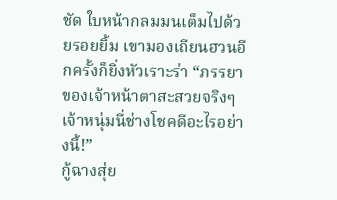ชัด ใบหน้ากลมมนเต็มไปด้วยรอยยิ้ม เขามองเถียนฮวนอีกครั้งก็ยิ่งหัวเราะร่า “ภรรยาของเจ้าหน้าตาสะสวยจริงๆ เจ้าหนุ่มนี่ช่างโชคดีอะไรอย่างนี้!”
กู้ฉางสุ่ย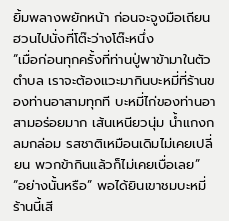ยิ้มพลางพยักหน้า ก่อนจะจูงมือเถียนฮวนไปนั่งที่โต๊ะว่างโต๊ะหนึ่ง
“เมื่อก่อนทุกครั้งที่ท่านปู่พาข้ามาในตัวตำบล เราจะต้องแวะมากินบะหมี่ที่ร้านของท่านอาสามทุกที บะหมี่ไก่ของท่านอาสามอร่อยมาก เส้นเหนียวนุ่ม น้ำแกงกลมกล่อม รสชาติเหมือนเดิมไม่เคยเปลี่ยน พวกข้ากินแล้วก็ไม่เคยเบื่อเลย”
“อย่างนั้นหรือ” พอได้ยินเขาชมบะหมี่ร้านนี้เสี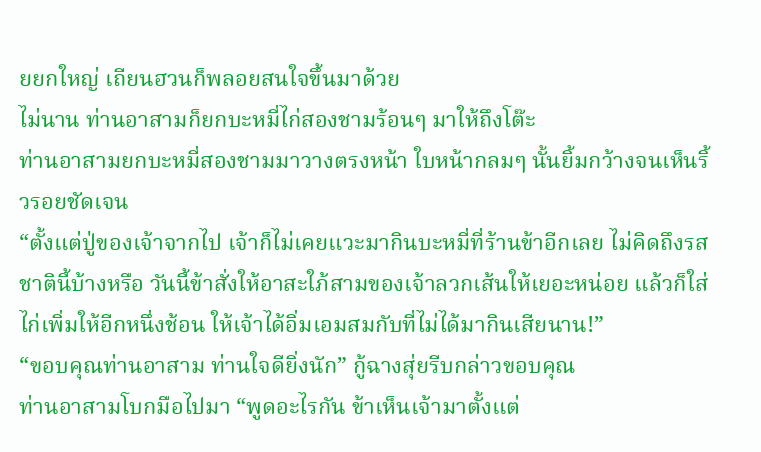ยยกใหญ่ เถียนฮวนก็พลอยสนใจขึ้นมาด้วย
ไม่นาน ท่านอาสามก็ยกบะหมี่ไก่สองชามร้อนๆ มาให้ถึงโต๊ะ
ท่านอาสามยกบะหมี่สองชามมาวางตรงหน้า ใบหน้ากลมๆ นั้นยิ้มกว้างจนเห็นริ้วรอยชัดเจน
“ตั้งแต่ปู่ของเจ้าจากไป เจ้าก็ไม่เคยแวะมากินบะหมี่ที่ร้านข้าอีกเลย ไม่คิดถึงรสชาตินี้บ้างหรือ วันนี้ข้าสั่งให้อาสะใภ้สามของเจ้าลวกเส้นให้เยอะหน่อย แล้วก็ใส่ไก่เพิ่มให้อีกหนึ่งช้อน ให้เจ้าได้อิ่มเอมสมกับที่ไม่ได้มากินเสียนาน!”
“ขอบคุณท่านอาสาม ท่านใจดียิ่งนัก” กู้ฉางสุ่ยรีบกล่าวขอบคุณ
ท่านอาสามโบกมือไปมา “พูดอะไรกัน ข้าเห็นเจ้ามาตั้งแต่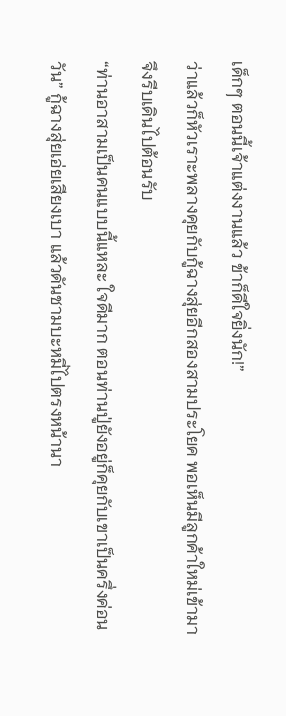เด็กๆ ตอนนี้เจ้าแต่งงานแล้ว ข้าก็ดีใจยิ่งนัก!”
ว่าแล้วก็หัวเราะพลางคุยกับกู้ฉางสุ่ยอีกสองสามประโยค พอเห็นมีลูกค้าใหม่เข้ามา จึงรีบเดินไปต้อนรับ
“ท่านอาสามเป็นคนแบบนี้แหละ ใจดีมาก ตอนท่านปู่ยังอยู่ก็คุยกับเขาเป็นครึ่งค่อนวัน” กู้ฉางสุ่ยเอ่ยเสียงเบา แล้วดันชามบะหมี่ไปตรงหน้านา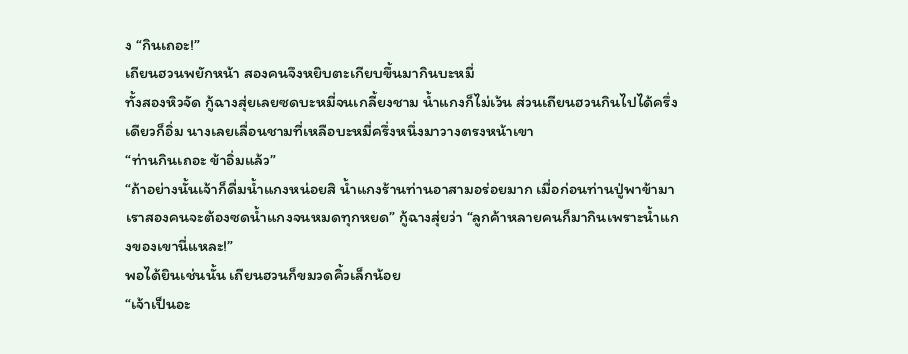ง “กินเถอะ!”
เถียนฮวนพยักหน้า สองคนจึงหยิบตะเกียบขึ้นมากินบะหมี่
ทั้งสองหิวจัด กู้ฉางสุ่ยเลยซดบะหมี่จนเกลี้ยงชาม น้ำแกงก็ไม่เว้น ส่วนเถียนฮวนกินไปได้ครึ่งเดียวก็อิ่ม นางเลยเลื่อนชามที่เหลือบะหมี่ครึ่งหนึ่งมาวางตรงหน้าเขา
“ท่านกินเถอะ ข้าอิ่มแล้ว”
“ถ้าอย่างนั้นเจ้าก็ดื่มน้ำแกงหน่อยสิ น้ำแกงร้านท่านอาสามอร่อยมาก เมื่อก่อนท่านปู่พาข้ามา เราสองคนจะต้องซดน้ำแกงจนหมดทุกหยด” กู้ฉางสุ่ยว่า “ลูกค้าหลายคนก็มากินเพราะน้ำแกงของเขานี่แหละ!”
พอได้ยินเช่นนั้น เถียนฮวนก็ขมวดคิ้วเล็กน้อย
“เจ้าเป็นอะ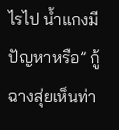ไรไป น้ำแกงมีปัญหาหรือ” กู้ฉางสุ่ยเห็นท่า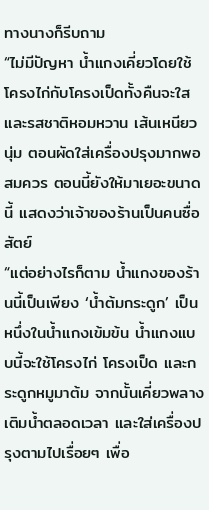ทางนางก็รีบถาม
“ไม่มีปัญหา น้ำแกงเคี่ยวโดยใช้โครงไก่กับโครงเป็ดทั้งคืนจะใส และรสชาติหอมหวาน เส้นเหนียวนุ่ม ตอนผัดใส่เครื่องปรุงมากพอสมควร ตอนนี้ยังให้มาเยอะขนาดนี้ แสดงว่าเจ้าของร้านเป็นคนซื่อสัตย์
“แต่อย่างไรก็ตาม น้ำแกงของร้านนี้เป็นเพียง ‘น้ำต้มกระดูก’ เป็นหนึ่งในน้ำแกงเข้มข้น น้ำแกงแบบนี้จะใช้โครงไก่ โครงเป็ด และกระดูกหมูมาต้ม จากนั้นเคี่ยวพลางเติมน้ำตลอดเวลา และใส่เครื่องปรุงตามไปเรื่อยๆ เพื่อ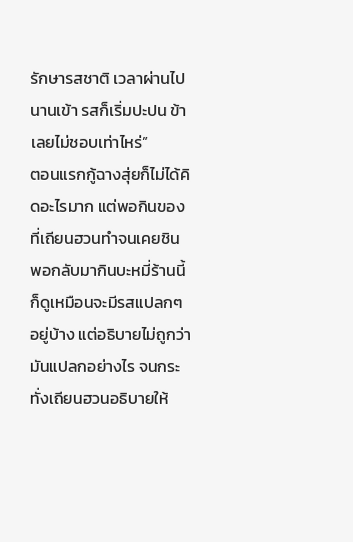รักษารสชาติ เวลาผ่านไปนานเข้า รสก็เริ่มปะปน ข้าเลยไม่ชอบเท่าไหร่”
ตอนแรกกู้ฉางสุ่ยก็ไม่ได้คิดอะไรมาก แต่พอกินของที่เถียนฮวนทำจนเคยชิน พอกลับมากินบะหมี่ร้านนี้ก็ดูเหมือนจะมีรสแปลกๆ อยู่บ้าง แต่อธิบายไม่ถูกว่ามันแปลกอย่างไร จนกระทั่งเถียนฮวนอธิบายให้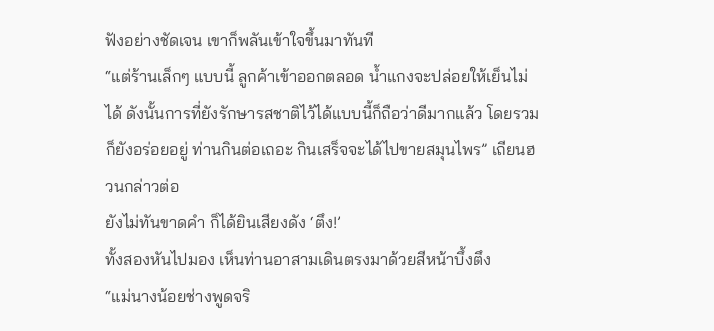ฟังอย่างชัดเจน เขาก็พลันเข้าใจขึ้นมาทันที
“แต่ร้านเล็กๆ แบบนี้ ลูกค้าเข้าออกตลอด น้ำแกงจะปล่อยให้เย็นไม่ได้ ดังนั้นการที่ยังรักษารสชาติไว้ได้แบบนี้ก็ถือว่าดีมากแล้ว โดยรวมก็ยังอร่อยอยู่ ท่านกินต่อเถอะ กินเสร็จจะได้ไปขายสมุนไพร” เถียนฮวนกล่าวต่อ
ยังไม่ทันขาดคำ ก็ได้ยินเสียงดัง ‘ตึง!’
ทั้งสองหันไปมอง เห็นท่านอาสามเดินตรงมาด้วยสีหน้าบึ้งตึง
“แม่นางน้อยช่างพูดจริ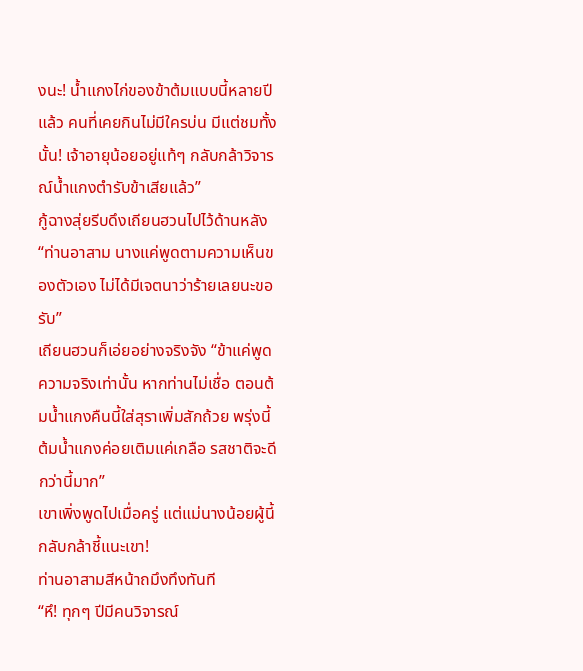งนะ! น้ำแกงไก่ของข้าต้มแบบนี้หลายปีแล้ว คนที่เคยกินไม่มีใครบ่น มีแต่ชมทั้งนั้น! เจ้าอายุน้อยอยู่แท้ๆ กลับกล้าวิจารณ์น้ำแกงตำรับข้าเสียแล้ว”
กู้ฉางสุ่ยรีบดึงเถียนฮวนไปไว้ด้านหลัง “ท่านอาสาม นางแค่พูดตามความเห็นของตัวเอง ไม่ได้มีเจตนาว่าร้ายเลยนะขอรับ”
เถียนฮวนก็เอ่ยอย่างจริงจัง “ข้าแค่พูดความจริงเท่านั้น หากท่านไม่เชื่อ ตอนต้มน้ำแกงคืนนี้ใส่สุราเพิ่มสักถ้วย พรุ่งนี้ต้มน้ำแกงค่อยเติมแค่เกลือ รสชาติจะดีกว่านี้มาก”
เขาเพิ่งพูดไปเมื่อครู่ แต่แม่นางน้อยผู้นี้กลับกล้าชี้แนะเขา!
ท่านอาสามสีหน้าถมึงทึงทันที
“หึ! ทุกๆ ปีมีคนวิจารณ์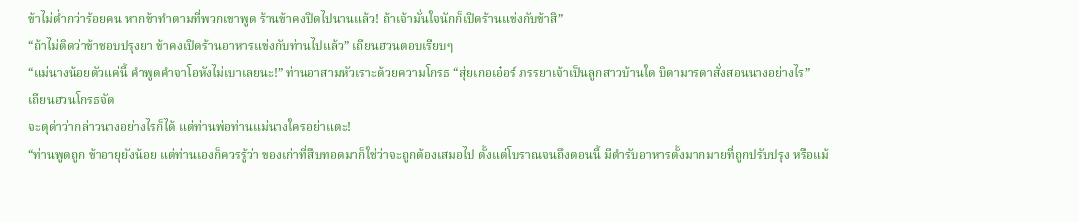ข้าไม่ต่ำกว่าร้อยคน หากข้าทำตามที่พวกเขาพูด ร้านข้าคงปิดไปนานแล้ว! ถ้าเจ้ามั่นใจนักก็เปิดร้านแข่งกับข้าสิ”
“ถ้าไม่ติดว่าข้าชอบปรุงยา ข้าคงเปิดร้านอาหารแข่งกับท่านไปแล้ว” เถียนฮวนตอบเรียบๆ
“แม่นางน้อยตัวแค่นี้ คำพูดคำจาโอหังไม่เบาเลยนะ!” ท่านอาสามหัวเราะด้วยความโกรธ “สุ่ยเกอเอ๋อร์ ภรรยาเจ้าเป็นลูกสาวบ้านใด บิดามารดาสั่งสอนนางอย่างไร”
เถียนฮวนโกรธจัด
จะดุด่าว่ากล่าวนางอย่างไรก็ได้ แต่ท่านพ่อท่านแม่นางใครอย่าแตะ!
“ท่านพูดถูก ข้าอายุยังน้อย แต่ท่านเองก็ควรรู้ว่า ของเก่าที่สืบทอดมาก็ใช่ว่าจะถูกต้องเสมอไป ตั้งแต่โบราณจนถึงตอนนี้ มีตำรับอาหารตั้งมากมายที่ถูกปรับปรุง หรือแม้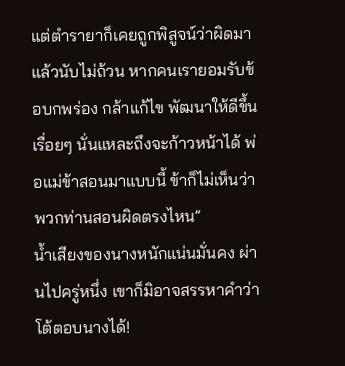แต่ตำรายาก็เคยถูกพิสูจน์ว่าผิดมาแล้วนับไม่ถ้วน หากคนเรายอมรับข้อบกพร่อง กล้าแก้ไข พัฒนาให้ดีขึ้นเรื่อยๆ นั่นแหละถึงจะก้าวหน้าได้ พ่อแม่ข้าสอนมาแบบนี้ ข้าก็ไม่เห็นว่าพวกท่านสอนผิดตรงไหน”
น้ำเสียงของนางหนักแน่นมั่นคง ผ่านไปครู่หนึ่ง เขาก็มิอาจสรรหาคำว่าโต้ตอบนางได้!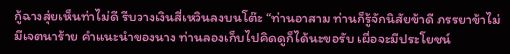กู้ฉางสุ่ยเห็นท่าไม่ดี รีบวางเงินสี่เหวินลงบนโต๊ะ “ท่านอาสาม ท่านก็รู้จักนิสัยข้าดี ภรรยาข้าไม่มีเจตนาร้าย คำแนะนำของนาง ท่านลองเก็บไปคิดดูก็ได้นะขอรับ เผื่อจะมีประโยชน์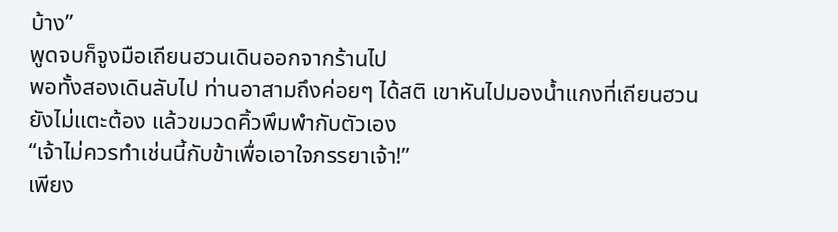บ้าง”
พูดจบก็จูงมือเถียนฮวนเดินออกจากร้านไป
พอทั้งสองเดินลับไป ท่านอาสามถึงค่อยๆ ได้สติ เขาหันไปมองน้ำแกงที่เถียนฮวนยังไม่แตะต้อง แล้วขมวดคิ้วพึมพำกับตัวเอง
“เจ้าไม่ควรทำเช่นนี้กับข้าเพื่อเอาใจภรรยาเจ้า!”
เพียง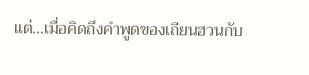แต่…เมื่อคิดถึงคำพูดของเถียนฮวนกับ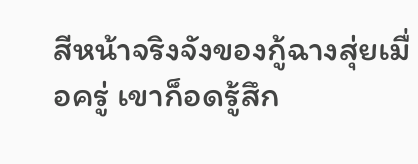สีหน้าจริงจังของกู้ฉางสุ่ยเมื่อครู่ เขาก็อดรู้สึก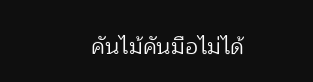คันไม้คันมือไม่ได้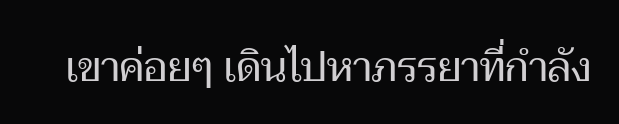เขาค่อยๆ เดินไปหาภรรยาที่กำลัง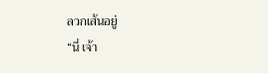ลวกเส้นอยู่
“นี่ เจ้า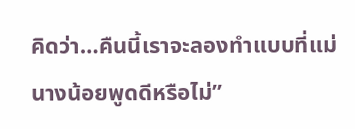คิดว่า…คืนนี้เราจะลองทำแบบที่แม่นางน้อยพูดดีหรือไม่”